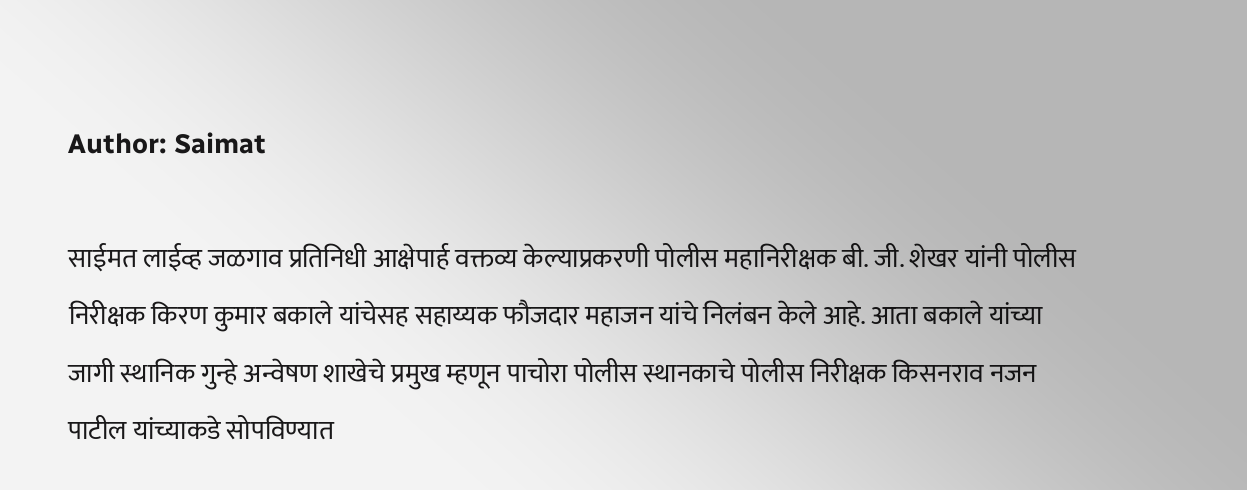Author: Saimat

साईमत लाईव्ह जळगाव प्रतिनिधी आक्षेपार्ह वक्तव्य केल्याप्रकरणी पोलीस महानिरीक्षक बी. जी. शेखर यांनी पोलीस निरीक्षक किरण कुमार बकाले यांचेसह सहाय्यक फौजदार महाजन यांचे निलंबन केले आहे. आता बकाले यांच्या जागी स्थानिक गुन्हे अन्वेषण शाखेचे प्रमुख म्हणून पाचोरा पोलीस स्थानकाचे पोलीस निरीक्षक किसनराव नजन पाटील यांच्याकडे सोपविण्यात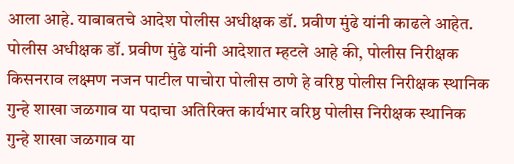आला आहे. याबाबतचे आदेश पोलीस अधीक्षक डॉ. प्रवीण मुंढे यांनी काढले आहेत. पोलीस अधीक्षक डॉ. प्रवीण मुंढे यांनी आदेशात म्हटले आहे की, पोलीस निरीक्षक किसनराव लक्ष्मण नजन पाटील पाचोरा पोलीस ठाणे हे वरिष्ठ पोलीस निरीक्षक स्थानिक गुन्हे शाखा जळगाव या पदाचा अतिरिक्त कार्यभार वरिष्ठ पोलीस निरीक्षक स्थानिक गुन्हे शाखा जळगाव या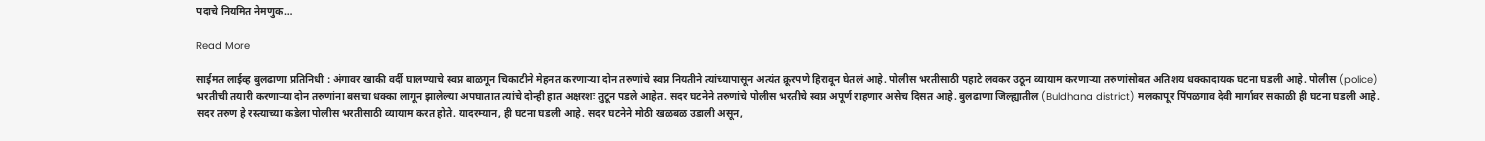पदाचे नियमित नेमणुक…

Read More

साईमत लाईव्ह बुलढाणा प्रतिनिधी : अंगावर खाकी वर्दी घालण्याचे स्वप्न बाळगून चिकाटीने मेहनत करणाऱ्या दोन तरुणांचे स्वप्न नियतीने त्यांच्यापासून अत्यंत क्रूरपणे हिरावून घेतलं आहे. पोलीस भरतीसाठी पहाटे लवकर उठून व्यायाम करणाऱ्या तरुणांसोबत अतिशय धक्कादायक घटना घडली आहे. पोलीस (police) भरतीची तयारी करणाऱ्या दोन तरुणांना बसचा धक्का लागून झालेल्या अपघातात त्यांचे दोन्ही हात अक्षरशः तुटून पडले आहेत. सदर घटनेने तरुणांचे पोलीस भरतीचे स्वप्न अपूर्ण राहणार असेच दिसत आहे. बुलढाणा जिल्ह्यातील (Buldhana district) मलकापूर पिंपळगाव देवी मार्गावर सकाळी ही घटना घडली आहे. सदर तरुण हे रस्त्याच्या कडेला पोलीस भरतीसाठी व्यायाम करत होते. यादरम्यान, ही घटना घडली आहे. सदर घटनेने मोठी खळबळ उडाली असून,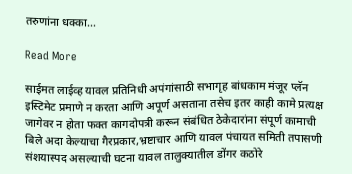तरुणांना धक्का…

Read More

साईमत लाईव्ह यावल प्रतिनिधी अपंगांसाठी सभागृह बांधकाम मंजूर प्लॅन इस्टिमेट प्रमाणे न करता आणि अपूर्ण असताना तसेच इतर काही कामे प्रत्यक्ष जागेवर न होता फक्त कागदोपत्री करून संबंधित ठेकेदारांना संपूर्ण कामाची बिले अदा केल्याचा गैरप्रकार,भ्रष्टाचार आणि यावल पंचायत समिती तपासणी संशयास्पद असल्याची घटना यावल तालुक्यातील डोंगर कठोरे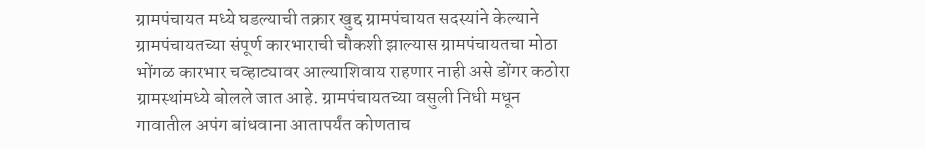ग्रामपंचायत मध्ये घडल्याची तक्रार खुद्द ग्रामपंचायत सदस्यांने केल्याने ग्रामपंचायतच्या संपूर्ण कारभाराची चौकशी झाल्यास ग्रामपंचायतचा मोठा भोंगळ कारभार चव्हाट्यावर आल्याशिवाय राहणार नाही असे डोंगर कठोरा ग्रामस्थांमध्ये बोलले जात आहे. ग्रामपंचायतच्या वसुली निधी मधून गावातील अपंग बांधवाना आतापर्यंत कोणताच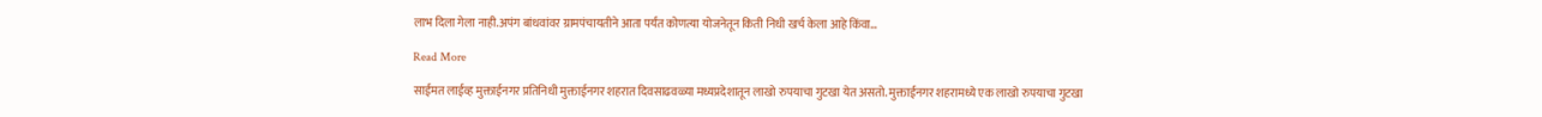लाभ दिला गेला नाही.अपंग बांधवांवर ग्रामपंचायतीने आता पर्यंत कोणत्या योजनेतून किती निधी खर्च केला आहे किंवा…

Read More

साईमत लाईव्ह मुक्ताईनगर प्रतिनिधी मुक्ताईनगर शहरात दिवसाढवळ्या मध्यप्रदेशातून लाखो रुपयाचा गुटखा येत असतो. मुक्ताईनगर शहरामध्ये एक लाखो रुपयाचा गुटखा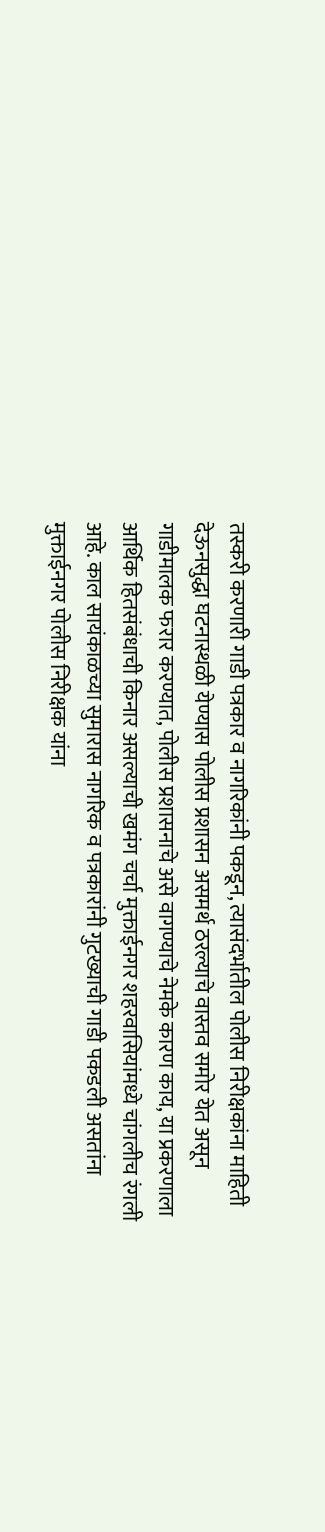तस्करी करणारी गाडी पत्रकार व नागरिकांनी पकडून, त्यासंदर्भातील पोलीस निरीक्षकांना माहिती देऊनसुद्धा घटनास्थळी येण्यास पोलीस प्रशासन असमर्थ ठरल्याचे वास्तव समोर येत असून गाडीमालक फरार करण्यात, पोलीस प्रशासनाचे असे वागण्याचे नेमके कारण काय, या प्रकरणाला आर्थिक हितसंबंधाची किनार असल्याची खमंग चर्चा मुक्ताईनगर शहरवासियांमध्ये चांगलीच रंगली आहे. काल सायंकाळच्या सुमारास नागरिक व पत्रकारांनी गुटख्याची गाडी पकडली असतांना मुक्ताईनगर पोलीस निरीक्षक यांना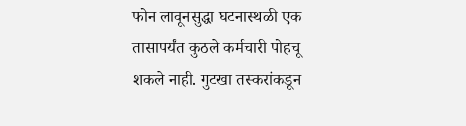फोन लावूनसुद्धा घटनास्थळी एक तासापर्यंत कुठले कर्मचारी पोहचू शकले नाही. गुटखा तस्करांकडून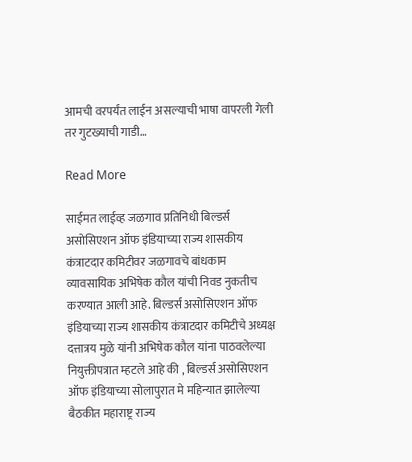आमची वरपर्यंत लाईन असल्याची भाषा वापरली गेली तर गुटख्याची गाडी…

Read More

साईमत लाईव्ह जळगाव प्रतिनिधी बिल्डर्स असोसिएशन ऑफ इंडियाच्या राज्य शासकीय कंत्राटदार कमिटीवर जळगावचे बांधकाम व्यावसायिक अभिषेक कौल यांची निवड नुकतीच करण्यात आली आहे. बिल्डर्स असोसिएशन ऑफ इंडियाच्या राज्य शासकीय कंत्राटदार कमिटीचे अध्यक्ष दत्तात्रय मुळे यांनी अभिषेक कौल यांना पाठवलेल्या नियुक्तीपत्रात म्हटले आहे की , बिल्डर्स असोसिएशन ऑफ इंडियाच्या सोलापुरात मे महिन्यात झालेल्या बैठकीत महाराष्ट्र राज्य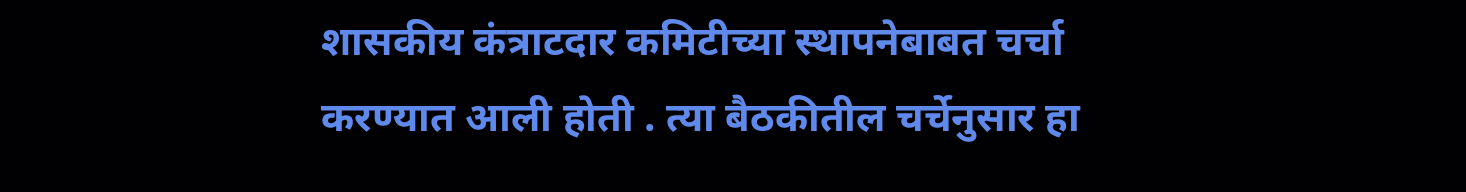शासकीय कंत्राटदार कमिटीच्या स्थापनेबाबत चर्चा करण्यात आली होती . त्या बैठकीतील चर्चेनुसार हा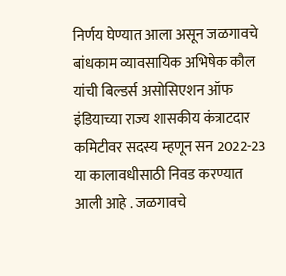निर्णय घेण्यात आला असून जळगावचे  बांधकाम व्यावसायिक अभिषेक कौल यांची बिल्डर्स असोसिएशन ऑफ इंडियाच्या राज्य शासकीय कंत्राटदार कमिटीवर सदस्य म्हणून सन 2022-23 या कालावधीसाठी निवड करण्यात आली आहे . जळगावचे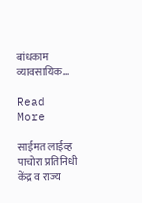बांधकाम व्यावसायिक…

Read More

साईमत लाईव्ह पाचोरा प्रतिनिधी केंद्र व राज्य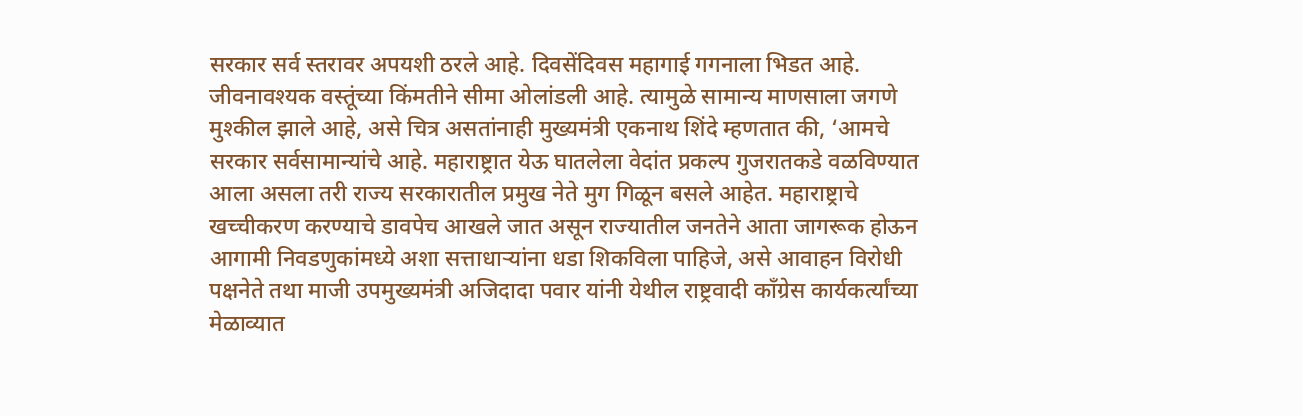सरकार सर्व स्तरावर अपयशी ठरले आहे. दिवसेंदिवस महागाई गगनाला भिडत आहे. जीवनावश्‍यक वस्तूंच्या किंमतीने सीमा ओलांडली आहे. त्यामुळे सामान्य माणसाला जगणे मुश्‍कील झाले आहे, असे चित्र असतांनाही मुख्यमंत्री एकनाथ शिंदे म्हणतात की, ‘आमचे सरकार सर्वसामान्यांचे आहे. महाराष्ट्रात येऊ घातलेला वेदांत प्रकल्प गुजरातकडे वळविण्यात आला असला तरी राज्य सरकारातील प्रमुख नेते मुग गिळून बसले आहेत. महाराष्ट्राचे खच्चीकरण करण्याचे डावपेच आखले जात असून राज्यातील जनतेने आता जागरूक होऊन आगामी निवडणुकांमध्ये अशा सत्ताधाऱ्यांना धडा शिकविला पाहिजे, असे आवाहन विरोधी पक्षनेते तथा माजी उपमुख्यमंत्री अजिदादा पवार यांनी येथील राष्ट्रवादी काँग्रेस कार्यकर्त्यांच्या मेळाव्यात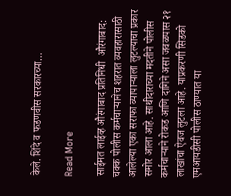केले. शिंदे व फडणवीस सरकारच्या…

Read More

साईमत लाईव्ह औरंगाबाद प्रतिनिधी  औरंगाबाद: चक्क पोलीस कर्मचाऱ्यानेच शहरात व्यवहारासाठी आलेल्या एका सराफा व्यापाऱ्याला लुटल्याचा प्रकार समोर आला आहे. साथीदाराच्या मदतीने पोलीस कर्मचाऱ्याने रोकड आणि दागिने असा जवळपास २१ लाखांचा ऐवज लुटला आहे. याप्रकरणी सिडको एमआयडीसी पोलीस ठाण्यात या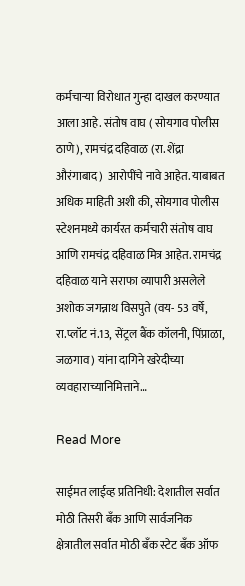कर्मचाऱ्या विरोधात गुन्हा दाखल करण्यात आला आहे. संतोष वाघ ( सोयगाव पोलीस ठाणे), रामचंद्र दहिवाळ (रा. शेंद्रा औरंगाबाद)  आरोपींचे नावे आहेत. याबाबत अधिक माहिती अशी की, सोयगाव पोलीस स्टेशनमध्ये कार्यरत कर्मचारी संतोष वाघ आणि रामचंद्र दहिवाळ मित्र आहेत. रामचंद्र दहिवाळ याने सराफा व्यापारी असलेले अशोक जगन्नाथ विसपुते (वय- 53 वर्षे, रा.प्लॉट नं.13, सेंट्रल बैंक कॉलनी, पिंप्राळा, जळगाव) यांना दागिने खरेदीच्या व्यवहाराच्यानिमित्ताने…

Read More

साईमत लाईव्ह प्रतिनिधी: देशातील सर्वात मोठी तिसरी बँक आणि सार्वजनिक क्षेत्रातील सर्वात मोठी बँक स्टेट बँक ऑफ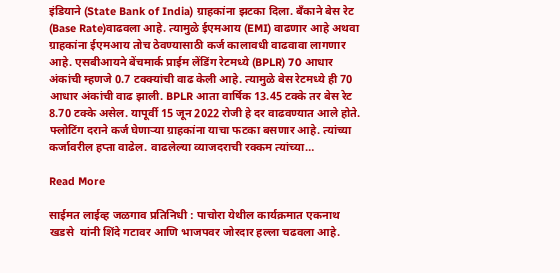इंडियाने (State Bank of India) ग्राहकांना झटका दिला. बँकाने बेस रेट (Base Rate)वाढवला आहे. त्यामुळे ईएमआय (EMI) वाढणार आहे अथवा ग्राहकांना ईएमआय तोच ठेवण्यासाठी कर्ज कालावधी वाढवावा लागणार आहे. एसबीआयने बेंचमार्क प्राईम लेंडिंग रेटमध्ये (BPLR) 70 आधार अंकांची म्हणजे 0.7 टक्क्यांची वाढ केली आहे. त्यामुळे बेस रेटमध्ये ही 70 आधार अंकांची वाढ झाली. BPLR आता वार्षिक 13.45 टक्के तर बेस रेट 8.70 टक्के असेल. यापूर्वी 15 जून 2022 रोजी हे दर वाढवण्यात आले होते. फ्लोटिंग दराने कर्ज घेणाऱ्या ग्राहकांना याचा फटका बसणार आहे. त्यांच्या कर्जावरील हप्ता वाढेल. वाढलेल्या व्याजदराची रक्कम त्यांच्या…

Read More

साईमत लाईव्ह जळगाव प्रतिनिधी : पाचोरा येथील कार्यक्रमात एकनाथ खडसे  यांनी शिंदे गटावर आणि भाजपवर जोरदार हल्ला चढवला आहे.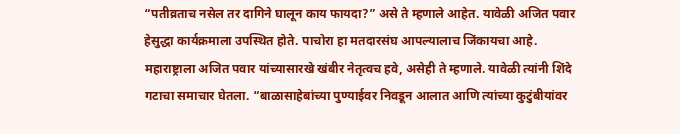“पतीव्रताच नसेल तर दागिने घालून काय फायदा?” असे ते म्हणाले आहेत. यावेळी अजित पवार हेसुद्धा कार्यक्रमाला उपस्थित होते. पाचोरा हा मतदारसंघ आपल्यालाच जिंकायचा आहे. महाराष्ट्राला अजित पवार यांच्यासारखे खंबीर नेतृत्वच हवे, असेही ते म्हणाले. यावेळी त्यांनी शिंदे गटाचा समाचार घेतला. “बाळासाहेबांच्या पुण्याईवर निवडून आलात आणि त्यांच्या कुटुंबीयांवर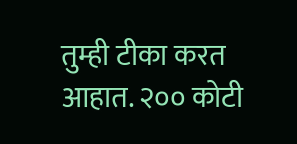तुम्ही टीका करत आहात. २०० कोटी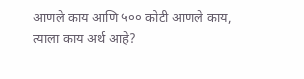आणले काय आणि ५०० कोटी आणले काय, त्याला काय अर्थ आहे?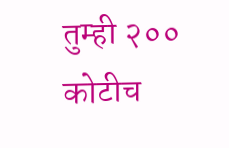तुम्ही २०० कोटीच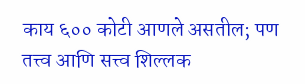काय ६०० कोटी आणले असतील; पण तत्त्व आणि सत्त्व शिल्लक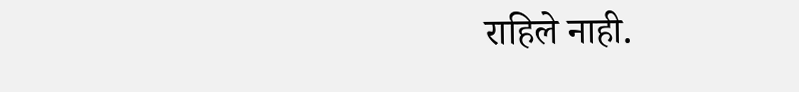राहिले नाही.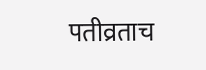पतीव्रताच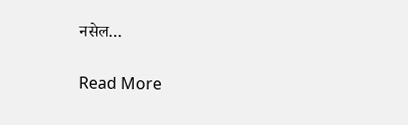नसेल…

Read More